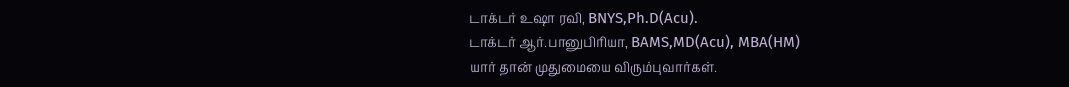டாக்டர் உஷா ரவி, BNYS,Ph.D(Acu).
டாக்டர் ஆர்.பானுபிரியா, BAMS,MD(Acu), MBA(HM)
யார் தான் முதுமையை விரும்புவார்கள்.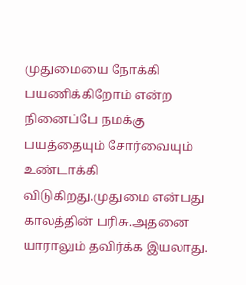முதுமையை நோக்கி பயணிக்கிறோம் என்ற நினைப்பே நமக்கு பயத்தையும் சோர்வையும் உண்டாக்கி விடுகிறது.முதுமை என்பது காலத்தின் பரிசு.அதனை யாராலும் தவிர்க்க இயலாது.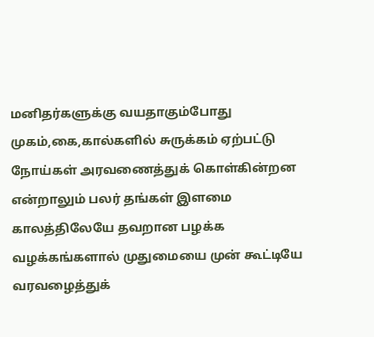மனிதர்களுக்கு வயதாகும்போது முகம்,கை,கால்களில் சுருக்கம் ஏற்பட்டு நோய்கள் அரவணைத்துக் கொள்கின்றன என்றாலும் பலர் தங்கள் இளமை காலத்திலேயே தவறான பழக்க வழக்கங்களால் முதுமையை முன் கூட்டியே வரவழைத்துக்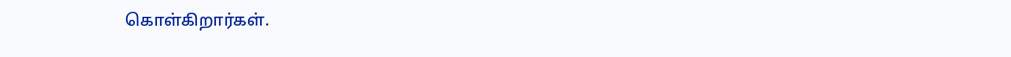கொள்கிறார்கள்.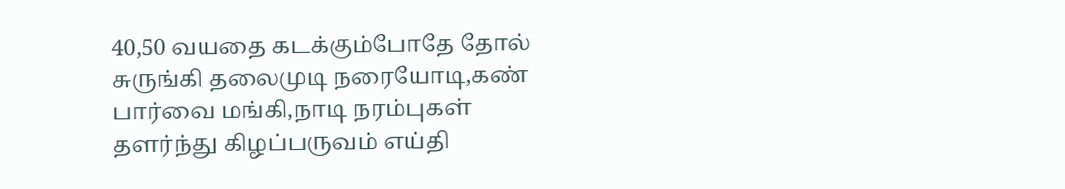40,50 வயதை கடக்கும்போதே தோல் சுருங்கி தலைமுடி நரையோடி,கண் பார்வை மங்கி,நாடி நரம்புகள் தளர்ந்து கிழப்பருவம் எய்தி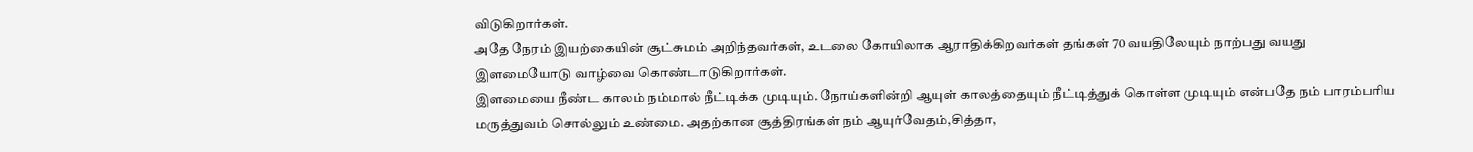விடுகிறார்கள்.
அதே நேரம் இயற்கையின் சூட்சுமம் அறிந்தவர்கள், உடலை கோயிலாக ஆராதிக்கிறவர்கள் தங்கள் 70 வயதிலேயும் நாற்பது வயது இளமையோடு வாழ்வை கொண்டாடுகிறார்கள்.
இளமையை நீண்ட காலம் நம்மால் நீட்டிக்க முடியும். நோய்களின்றி ஆயுள் காலத்தையும் நீட்டித்துக் கொள்ள முடியும் என்பதே நம் பாரம்பரிய மருத்துவம் சொல்லும் உண்மை. அதற்கான சூத்திரங்கள் நம் ஆயுர்வேதம்,சித்தா,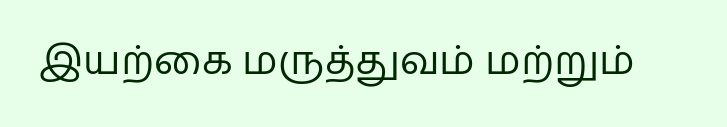இயற்கை மருத்துவம் மற்றும்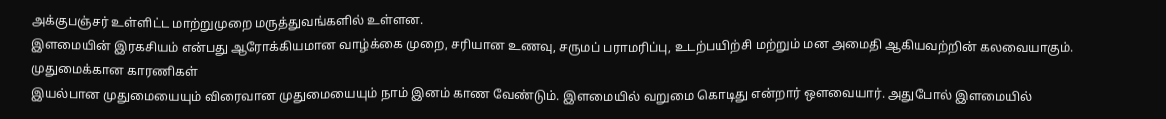அக்குபஞ்சர் உள்ளிட்ட மாற்றுமுறை மருத்துவங்களில் உள்ளன.
இளமையின் இரகசியம் என்பது ஆரோக்கியமான வாழ்க்கை முறை, சரியான உணவு, சருமப் பராமரிப்பு, உடற்பயிற்சி மற்றும் மன அமைதி ஆகியவற்றின் கலவையாகும்.
முதுமைக்கான காரணிகள்
இயல்பான முதுமையையும் விரைவான முதுமையையும் நாம் இனம் காண வேண்டும். இளமையில் வறுமை கொடிது என்றார் ஒளவையார். அதுபோல் இளமையில்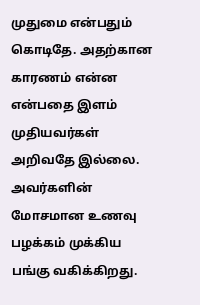முதுமை என்பதும் கொடிதே. அதற்கான காரணம் என்ன என்பதை இளம் முதியவர்கள் அறிவதே இல்லை. அவர்களின் மோசமான உணவு பழக்கம் முக்கிய பங்கு வகிக்கிறது.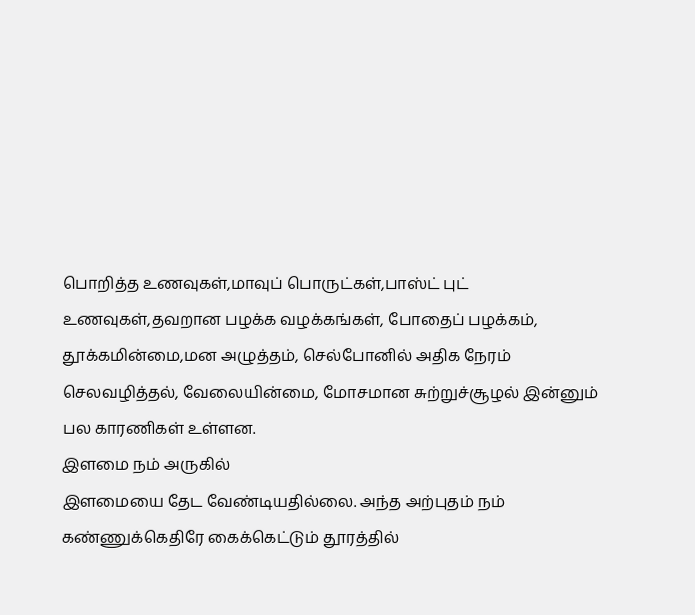பொறித்த உணவுகள்,மாவுப் பொருட்கள்,பாஸ்ட் புட்
உணவுகள்,தவறான பழக்க வழக்கங்கள், போதைப் பழக்கம், தூக்கமின்மை,மன அழுத்தம், செல்போனில் அதிக நேரம் செலவழித்தல், வேலையின்மை, மோசமான சுற்றுச்சூழல் இன்னும் பல காரணிகள் உள்ளன.
இளமை நம் அருகில்
இளமையை தேட வேண்டியதில்லை. அந்த அற்புதம் நம் கண்ணுக்கெதிரே கைக்கெட்டும் தூரத்தில்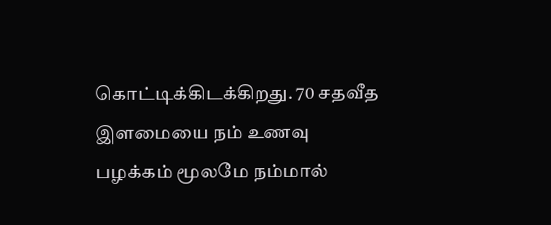கொட்டிக்கிடக்கிறது. 70 சதவீத இளமையை நம் உணவு பழக்கம் மூலமே நம்மால்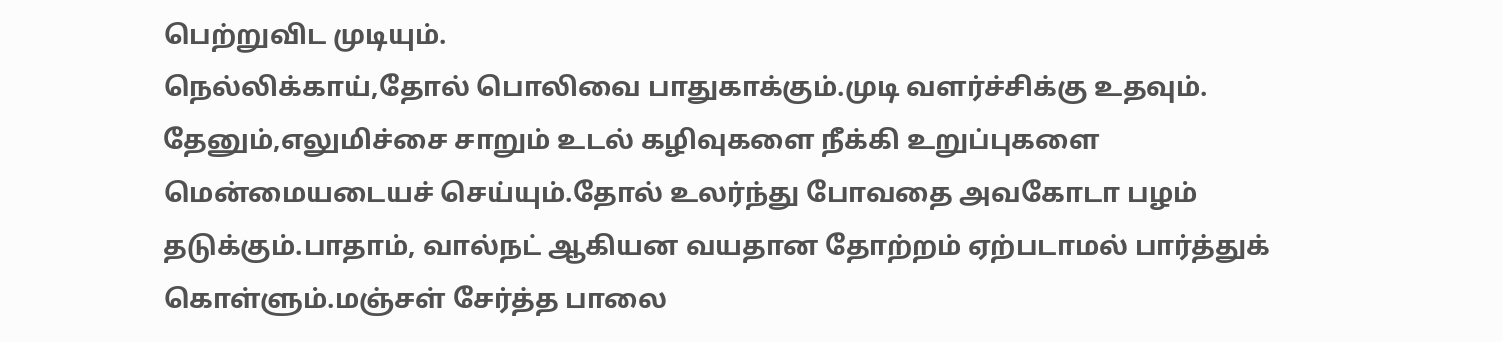பெற்றுவிட முடியும்.
நெல்லிக்காய்,தோல் பொலிவை பாதுகாக்கும்.முடி வளர்ச்சிக்கு உதவும். தேனும்,எலுமிச்சை சாறும் உடல் கழிவுகளை நீக்கி உறுப்புகளை மென்மையடையச் செய்யும்.தோல் உலர்ந்து போவதை அவகோடா பழம் தடுக்கும்.பாதாம், வால்நட் ஆகியன வயதான தோற்றம் ஏற்படாமல் பார்த்துக் கொள்ளும்.மஞ்சள் சேர்த்த பாலை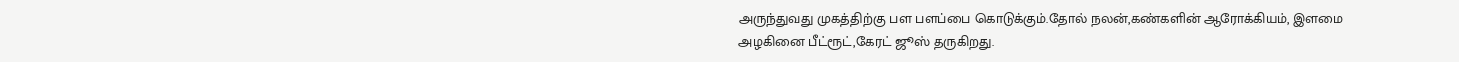அருந்துவது முகத்திற்கு பள பளப்பை கொடுக்கும்.தோல் நலன்,கண்களின் ஆரோக்கியம், இளமை அழகினை பீட்ரூட்,கேரட் ஜூஸ் தருகிறது.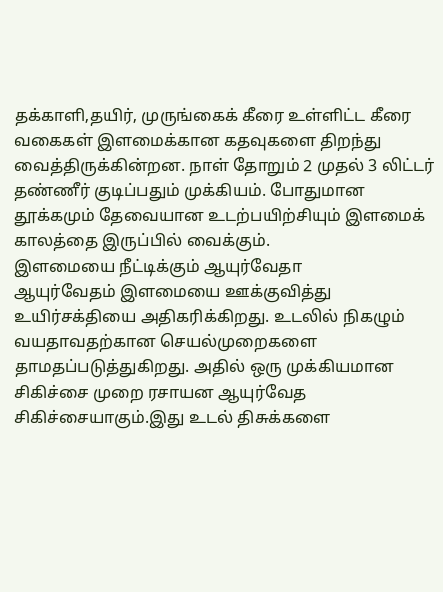தக்காளி,தயிர், முருங்கைக் கீரை உள்ளிட்ட கீரை வகைகள் இளமைக்கான கதவுகளை திறந்து வைத்திருக்கின்றன. நாள் தோறும் 2 முதல் 3 லிட்டர் தண்ணீர் குடிப்பதும் முக்கியம். போதுமான தூக்கமும் தேவையான உடற்பயிற்சியும் இளமைக் காலத்தை இருப்பில் வைக்கும்.
இளமையை நீட்டிக்கும் ஆயுர்வேதா
ஆயுர்வேதம் இளமையை ஊக்குவித்து உயிர்சக்தியை அதிகரிக்கிறது. உடலில் நிகழும் வயதாவதற்கான செயல்முறைகளை தாமதப்படுத்துகிறது. அதில் ஒரு முக்கியமான சிகிச்சை முறை ரசாயன ஆயுர்வேத சிகிச்சையாகும்.இது உடல் திசுக்களை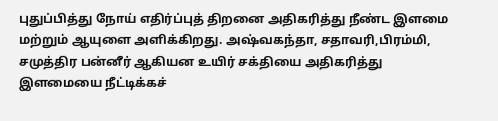புதுப்பித்து நோய் எதிர்ப்புத் திறனை அதிகரித்து நீண்ட இளமை மற்றும் ஆயுளை அளிக்கிறது. அஷ்வகந்தா, சதாவரி,பிரம்மி, சமுத்திர பன்னீர் ஆகியன உயிர் சக்தியை அதிகரித்து இளமையை நீட்டிக்கச்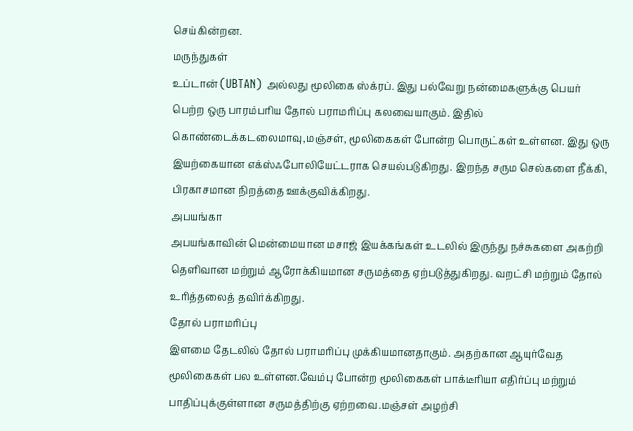செய்கின்றன.
மருந்துகள்
உப்டான் (UBTAN) அல்லது மூலிகை ஸ்க்ரப். இது பல்வேறு நன்மைகளுக்கு பெயர் பெற்ற ஒரு பாரம்பரிய தோல் பராமரிப்பு கலவையாகும். இதில் கொண்டைக்கடலைமாவு,மஞ்சள், மூலிகைகள் போன்ற பொருட்கள் உள்ளன. இது ஒரு இயற்கையான எக்ஸ்ஃபோலியேட்டராக செயல்படுகிறது. இறந்த சரும செல்களை நீக்கி, பிரகாசமான நிறத்தை ஊக்குவிக்கிறது.
அபயங்கா
அபயங்காவின் மென்மையான மசாஜ் இயக்கங்கள் உடலில் இருந்து நச்சுகளை அகற்றி தெளிவான மற்றும் ஆரோக்கியமான சருமத்தை ஏற்படுத்துகிறது. வறட்சி மற்றும் தோல் உரித்தலைத் தவிர்க்கிறது.
தோல் பராமரிப்பு
இளமை தேடலில் தோல் பராமரிப்பு முக்கியமானதாகும். அதற்கான ஆயுர்வேத மூலிகைகள் பல உள்ளன.வேம்பு போன்ற மூலிகைகள் பாக்டீரியா எதிர்ப்பு மற்றும் பாதிப்புக்குள்ளான சருமத்திற்கு ஏற்றவை.மஞ்சள் அழற்சி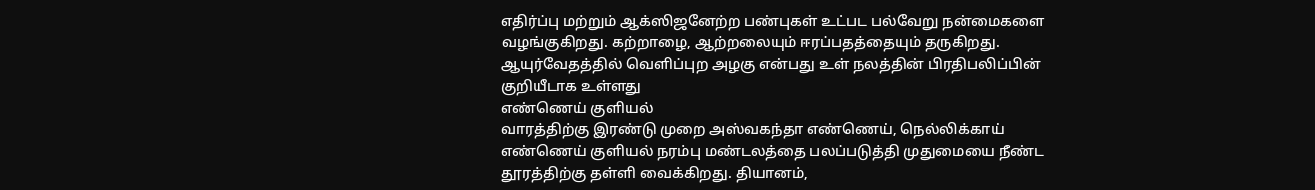எதிர்ப்பு மற்றும் ஆக்ஸிஜனேற்ற பண்புகள் உட்பட பல்வேறு நன்மைகளை வழங்குகிறது. கற்றாழை, ஆற்றலையும் ஈரப்பதத்தையும் தருகிறது. ஆயுர்வேதத்தில் வெளிப்புற அழகு என்பது உள் நலத்தின் பிரதிபலிப்பின் குறியீடாக உள்ளது
எண்ணெய் குளியல்
வாரத்திற்கு இரண்டு முறை அஸ்வகந்தா எண்ணெய், நெல்லிக்காய் எண்ணெய் குளியல் நரம்பு மண்டலத்தை பலப்படுத்தி முதுமையை நீண்ட தூரத்திற்கு தள்ளி வைக்கிறது. தியானம்,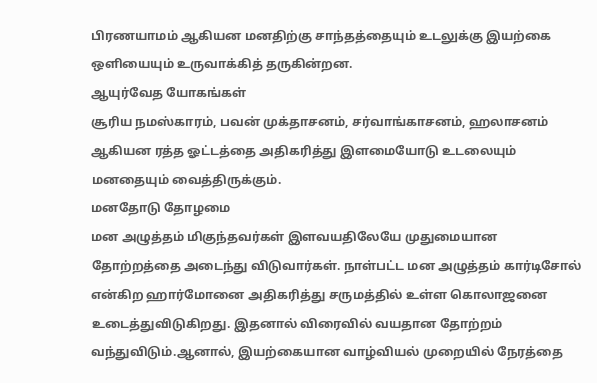பிரணயாமம் ஆகியன மனதிற்கு சாந்தத்தையும் உடலுக்கு இயற்கை ஒளியையும் உருவாக்கித் தருகின்றன.
ஆயுர்வேத யோகங்கள்
சூரிய நமஸ்காரம், பவன் முக்தாசனம், சர்வாங்காசனம், ஹலாசனம் ஆகியன ரத்த ஓட்டத்தை அதிகரித்து இளமையோடு உடலையும் மனதையும் வைத்திருக்கும்.
மனதோடு தோழமை
மன அழுத்தம் மிகுந்தவர்கள் இளவயதிலேயே முதுமையான தோற்றத்தை அடைந்து விடுவார்கள். நாள்பட்ட மன அழுத்தம் கார்டிசோல் என்கிற ஹார்மோனை அதிகரித்து சருமத்தில் உள்ள கொலாஜனை உடைத்துவிடுகிறது. இதனால் விரைவில் வயதான தோற்றம் வந்துவிடும்.ஆனால், இயற்கையான வாழ்வியல் முறையில் நேரத்தை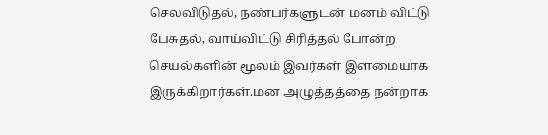செலவிடுதல், நண்பர்களுடன் மனம் விட்டு பேசுதல், வாய்விட்டு சிரித்தல் போன்ற செயல்களின் மூலம் இவர்கள் இளமையாக இருக்கிறார்கள்.மன அழுத்தத்தை நன்றாக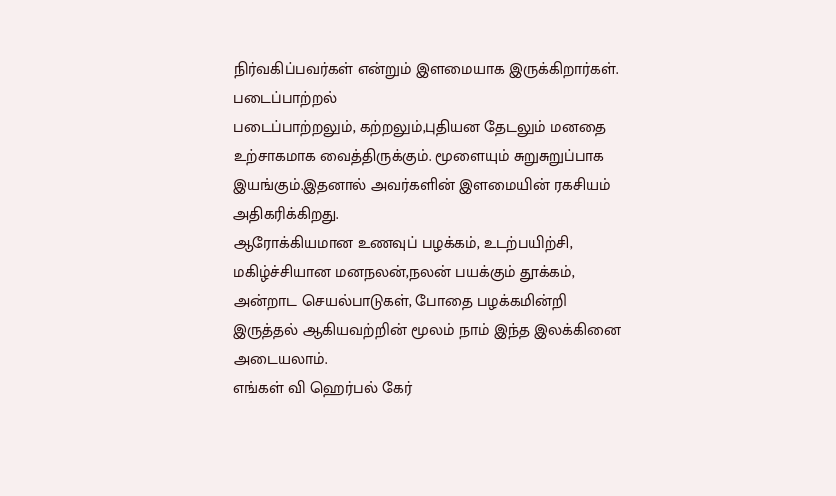நிர்வகிப்பவர்கள் என்றும் இளமையாக இருக்கிறார்கள்.
படைப்பாற்றல்
படைப்பாற்றலும், கற்றலும்,புதியன தேடலும் மனதை உற்சாகமாக வைத்திருக்கும். மூளையும் சுறுசுறுப்பாக இயங்கும்.இதனால் அவர்களின் இளமையின் ரகசியம் அதிகரிக்கிறது.
ஆரோக்கியமான உணவுப் பழக்கம், உடற்பயிற்சி, மகிழ்ச்சியான மனநலன்,நலன் பயக்கும் தூக்கம், அன்றாட செயல்பாடுகள், போதை பழக்கமின்றி இருத்தல் ஆகியவற்றின் மூலம் நாம் இந்த இலக்கினை அடையலாம்.
எங்கள் வி ஹெர்பல் கேர்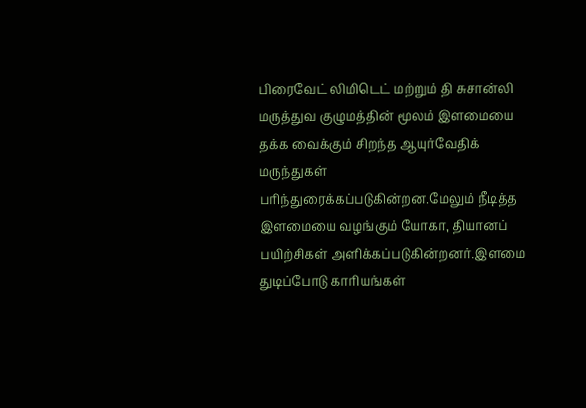பிரைவேட் லிமிடெட் மற்றும் தி சுசான்லி மருத்துவ குழுமத்தின் மூலம் இளமையை தக்க வைக்கும் சிறந்த ஆயுர்வேதிக் மருந்துகள் பரிந்துரைக்கப்படுகின்றன.மேலும் நீடித்த இளமையை வழங்கும் யோகா, தியானப் பயிற்சிகள் அளிக்கப்படுகின்றனர்.இளமை துடிப்போடு காரியங்கள்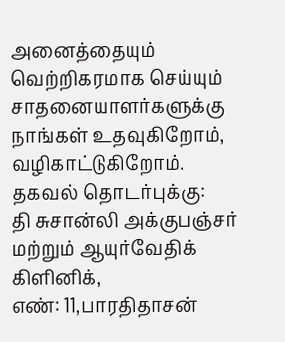அனைத்தையும் வெற்றிகரமாக செய்யும் சாதனையாளர்களுக்கு நாங்கள் உதவுகிறோம், வழிகாட்டுகிறோம்.
தகவல் தொடர்புக்கு:
தி சுசான்லி அக்குபஞ்சர் மற்றும் ஆயுர்வேதிக் கிளினிக்,
எண்: 11,பாரதிதாசன்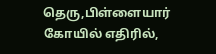தெரு,பிள்ளையார் கோயில் எதிரில்,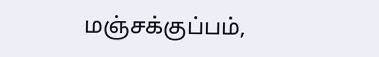மஞ்சக்குப்பம்,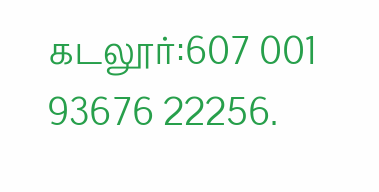கடலூர்:607 001
93676 22256.